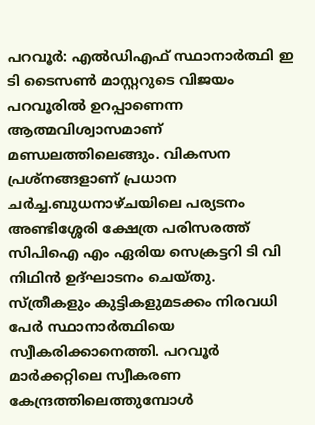പറവൂർ: എൽഡിഎഫ് സ്ഥാനാർത്ഥി ഇ ടി ടൈസൺ മാസ്റ്ററുടെ വിജയം പറവൂരിൽ ഉറപ്പാണെന്ന ആത്മവിശ്വാസമാണ് മണ്ഡലത്തിലെങ്ങും. വികസന പ്രശ്നങ്ങളാണ് പ്രധാന ചർച്ച.ബുധനാഴ്ചയിലെ പര്യടനം അണ്ടിശ്ശേരി ക്ഷേത്ര പരിസരത്ത് സിപിഐ എം ഏരിയ സെക്രട്ടറി ടി വി നിഥിൻ ഉദ്ഘാടനം ചെയ്തു. സ്ത്രീകളും കുട്ടികളുമടക്കം നിരവധി പേർ സ്ഥാനാർത്ഥിയെ സ്വീകരിക്കാനെത്തി. പറവൂർ മാർക്കറ്റിലെ സ്വീകരണ കേന്ദ്രത്തിലെത്തുമ്പോൾ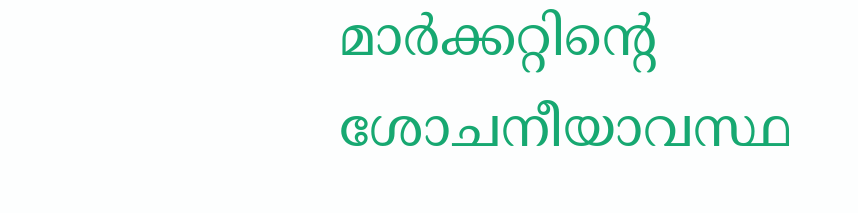മാർക്കറ്റിൻ്റെ ശോചനീയാവസ്ഥ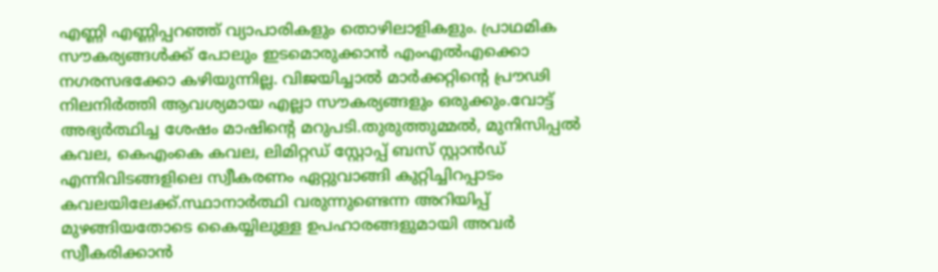എണ്ണി എണ്ണിപ്പറഞ്ഞ് വ്യാപാരികളും തൊഴിലാളികളും. പ്രാഥമിക സൗകര്യങ്ങൾക്ക് പോലും ഇടമൊരുക്കാൻ എംഎൽഎക്കൊ നഗരസഭക്കോ കഴിയുന്നില്ല. വിജയിച്ചാൽ മാർക്കറ്റിൻ്റെ പ്രൗഢി നിലനിർത്തി ആവശ്യമായ എല്ലാ സൗകര്യങ്ങളും ഒരുക്കും.വോട്ട് അഭ്യർത്ഥിച്ച ശേഷം മാഷിൻ്റെ മറുപടി.തുരുത്തുമ്മൽ, മുനിസിപ്പൽ കവല, കെഎംകെ കവല, ലിമിറ്റഡ് സ്റ്റോപ്പ് ബസ് സ്റ്റാൻഡ് എന്നിവിടങ്ങളിലെ സ്വീകരണം ഏറ്റുവാങ്ങി കുറ്റിച്ചിറപ്പാടം കവലയിലേക്ക്.സ്ഥാനാർത്ഥി വരുന്നുണ്ടെന്ന അറിയിപ്പ് മുഴങ്ങിയതോടെ കൈയ്യിലുള്ള ഉപഹാരങ്ങളുമായി അവർ സ്വീകരിക്കാൻ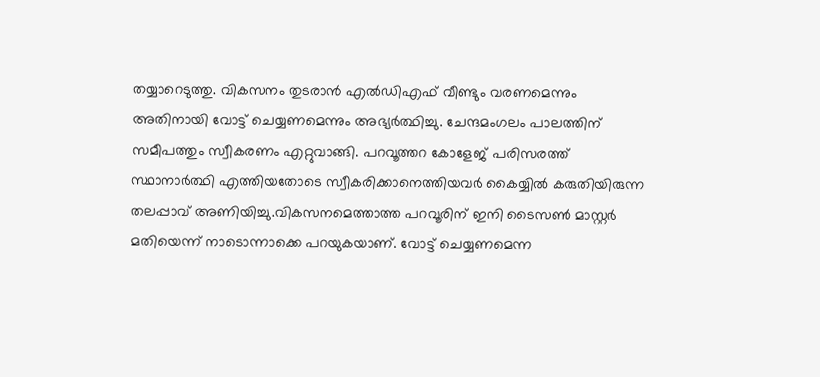തയ്യാറെടുത്തു. വികസനം തുടരാൻ എൽഡിഎഫ് വീണ്ടും വരണമെന്നും അതിനായി വോട്ട് ചെയ്യണമെന്നും അഭ്യർത്ഥിച്ചു. ചേന്ദമംഗലം പാലത്തിന് സമീപത്തും സ്വീകരണം എറ്റുവാങ്ങി. പറവൂത്തറ കോളേജ് പരിസരത്ത് സ്ഥാനാർത്ഥി എത്തിയതോടെ സ്വീകരിക്കാനെത്തിയവർ കൈയ്യിൽ കരുതിയിരുന്ന തലപ്പാവ് അണിയിച്ചു.വികസനമെത്താത്ത പറവൂരിന് ഇനി ടൈസൺ മാസ്റ്റർ മതിയെന്ന് നാടൊന്നാക്കെ പറയുകയാണ്. വോട്ട് ചെയ്യണമെന്ന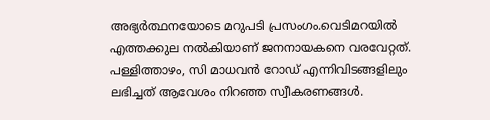അഭ്യർത്ഥനയോടെ മറുപടി പ്രസംഗം.വെടിമറയിൽ എത്തക്കുല നൽകിയാണ് ജനനായകനെ വരവേറ്റത്. പള്ളിത്താഴം, സി മാധവൻ റോഡ് എന്നിവിടങ്ങളിലും ലഭിച്ചത് ആവേശം നിറഞ്ഞ സ്വീകരണങ്ങൾ.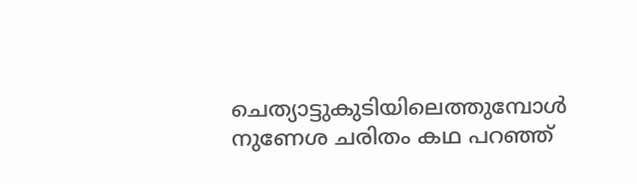ചെത്യാട്ടുകുടിയിലെത്തുമ്പോൾ നുണേശ ചരിതം കഥ പറഞ്ഞ്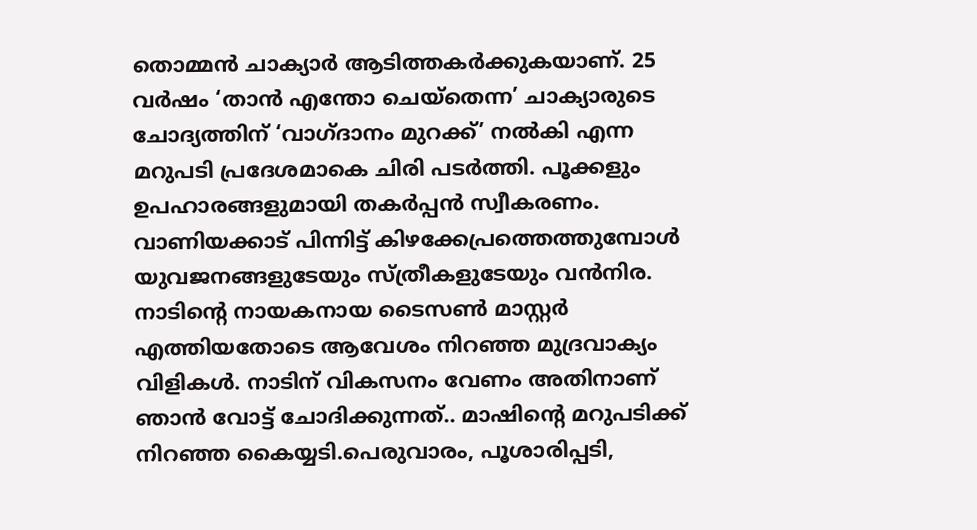തൊമ്മൻ ചാക്യാർ ആടിത്തകർക്കുകയാണ്. 25 വർഷം ‘താൻ എന്തോ ചെയ്തെന്ന’ ചാക്യാരുടെ ചോദ്യത്തിന് ‘വാഗ്ദാനം മുറക്ക്’ നൽകി എന്ന മറുപടി പ്രദേശമാകെ ചിരി പടർത്തി. പൂക്കളും ഉപഹാരങ്ങളുമായി തകർപ്പൻ സ്വീകരണം. വാണിയക്കാട് പിന്നിട്ട് കിഴക്കേപ്രത്തെത്തുമ്പോൾ യുവജനങ്ങളുടേയും സ്ത്രീകളുടേയും വൻനിര. നാടിൻ്റെ നായകനായ ടൈസൺ മാസ്റ്റർ എത്തിയതോടെ ആവേശം നിറഞ്ഞ മുദ്രവാക്യം വിളികൾ. നാടിന് വികസനം വേണം അതിനാണ് ഞാൻ വോട്ട് ചോദിക്കുന്നത്.. മാഷിൻ്റെ മറുപടിക്ക് നിറഞ്ഞ കൈയ്യടി.പെരുവാരം, പൂശാരിപ്പടി,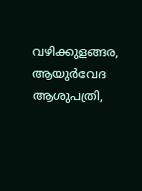വഴിക്കുളങ്ങര, ആയുർവേദ ആശുപത്രി,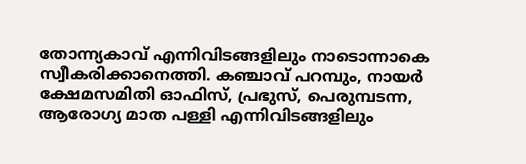തോന്ന്യകാവ് എന്നിവിടങ്ങളിലും നാടൊന്നാകെ സ്വീകരിക്കാനെത്തി. കഞ്ചാവ് പറമ്പും, നായർ ക്ഷേമസമിതി ഓഫിസ്, പ്രഭുസ്, പെരുമ്പടന്ന, ആരോഗ്യ മാത പള്ളി എന്നിവിടങ്ങളിലും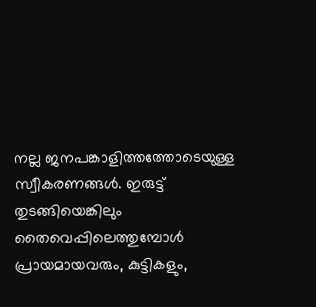നല്ല ജനപങ്കാളിത്തത്തോടെയുള്ള സ്വീകരണങ്ങൾ. ഇരുട്ട് തുടങ്ങിയെങ്കിലും തൈവെപ്പിലെത്തുമ്പോൾ പ്രായമായവരും, കുട്ടികളും,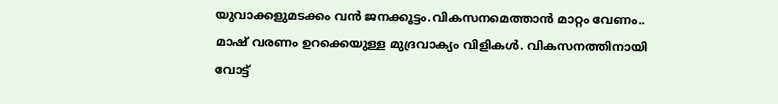യുവാക്കളുമടക്കം വൻ ജനക്കൂട്ടം.വികസനമെത്താൻ മാറ്റം വേണം.. മാഷ് വരണം ഉറക്കെയുള്ള മുദ്രവാക്യം വിളികൾ. വികസനത്തിനായി വോട്ട്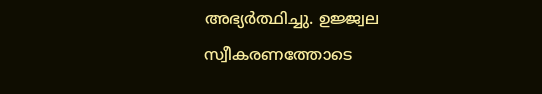അഭ്യർത്ഥിച്ചു. ഉജ്ജ്വല സ്വീകരണത്തോടെ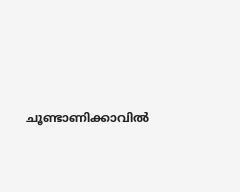ചൂണ്ടാണിക്കാവിൽ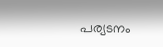പര്യടനം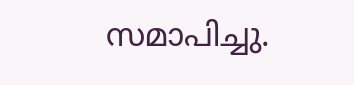സമാപിച്ചു.